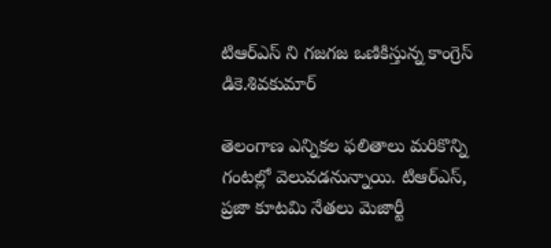టిఆర్ఎస్ ని గజగజ ఒణికిస్తున్న కాంగ్రెస్ డికె.శివకుమార్

తెలంగాణ ఎన్నికల ఫలితాలు మరికొన్ని గంటల్లో వెలువడనున్నాయి. టిఆర్ఎస్, ప్రజా కూటమి నేతలు మెజార్టీ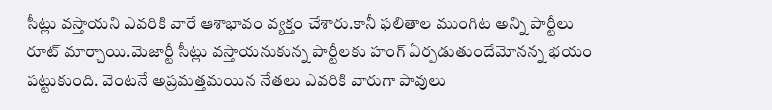సీట్లు వస్తాయని ఎవరికి వారే ఆశాభావం వ్యక్తం చేశారు.కానీ ఫలితాల ముంగిట అన్ని పార్టీలు రూట్ మార్చాయి.మెజార్టీ సీట్లు వస్తాయనుకున్న పార్టీలకు హంగ్ ఏర్పడుతుందేమోనన్న భయం పట్టుకుంది. వెంటనే అప్రమత్తమయిన నేతలు ఎవరికి వారుగా పావులు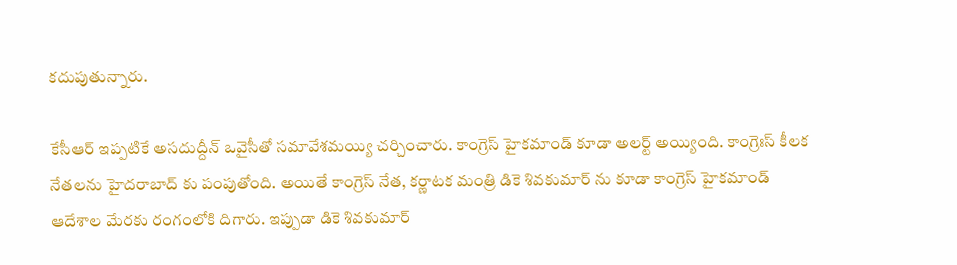కదుపుతున్నారు.

కేసీఆర్ ఇప్పటికే అసదుద్దీన్ ఒవైసీతో సమావేశమయ్యి చర్చించారు. కాంగ్రెస్ హైకమాండ్ కూడా అలర్ట్ అయ్యింది. కాంగ్రెఃస్ కీలక నేతలను హైదరాబాద్ కు పంపుతోంది. అయితే కాంగ్రెస్ నేత, కర్ణాటక మంత్రి డికె శివకుమార్ ను కూడా కాంగ్రెస్ హైకమాండ్   ఆదేశాల మేరకు రంగంలోకి దిగారు. ఇప్పుడా డికె శివకుమార్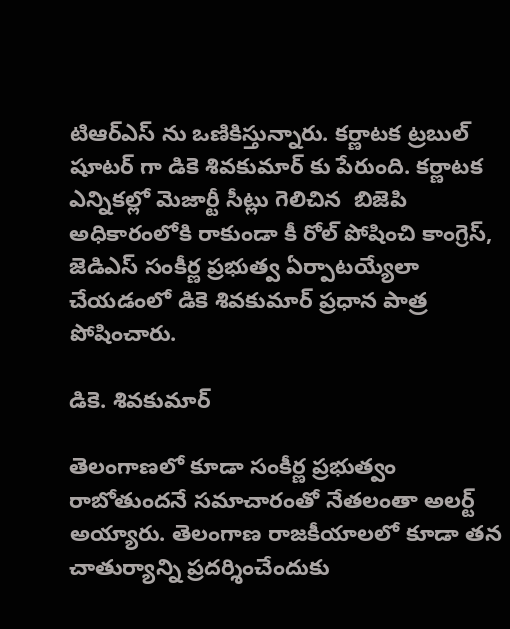టిఆర్ఎస్ ను ఒణికిస్తున్నారు. కర్ణాటక ట్రబుల్ షూటర్ గా డికె శివకుమార్ కు పేరుంది. కర్ణాటక ఎన్నికల్లో మెజార్టీ సీట్లు గెలిచిన  బిజెపి అధికారంలోకి రాకుండా కీ రోల్ పోషించి కాంగ్రెస్, జెడిఎస్ సంకీర్ణ ప్రభుత్వ ఏర్పాటయ్యేలా చేయడంలో డికె శివకుమార్ ప్రధాన పాత్ర పోషించారు.

డికె. శివకుమార్

తెలంగాణలో కూడా సంకీర్ణ ప్రభుత్వం రాబోతుందనే సమాచారంతో నేతలంతా అలర్ట్ అయ్యారు. తెలంగాణ రాజకీయాలలో కూడా తన చాతుర్యాన్ని ప్రదర్శించేందుకు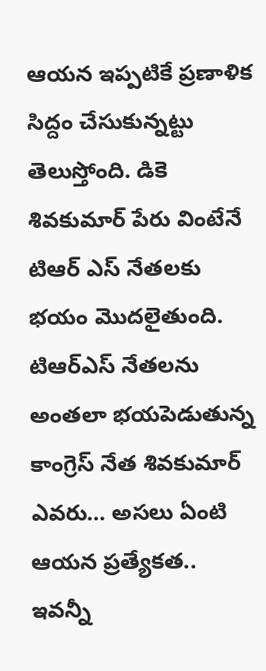ఆయన ఇప్పటికే ప్రణాళిక సిద్దం చేసుకున్నట్టు తెలుస్తోంది. డికె శివకుమార్ పేరు వింటేనే టిఆర్ ఎస్ నేతలకు భయం మొదలైతుంది. టిఆర్ఎస్ నేతలను అంతలా భయపెడుతున్న కాంగ్రెస్ నేత శివకుమార్ ఎవరు… అసలు ఏంటి  ఆయన ప్రత్యేకత..  ఇవన్నీ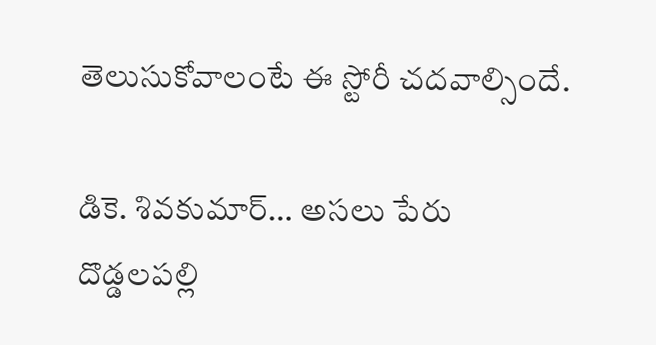తెలుసుకోవాలంటే ఈ స్టోరీ చదవాల్సిందే.

డికె. శివకుమార్… అసలు పేరు దొడ్డలపల్లి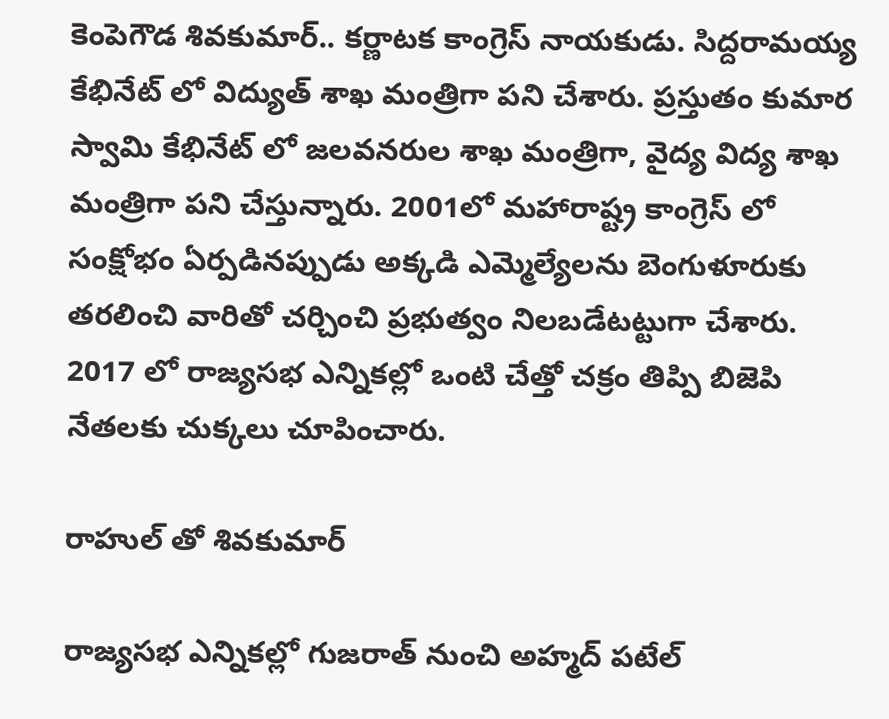కెంపెగౌడ శివకుమార్.. కర్ణాటక కాంగ్రెస్ నాయకుడు. సిద్దరామయ్య కేభినేట్ లో విద్యుత్ శాఖ మంత్రిగా పని చేశారు. ప్రస్తుతం కుమార స్వామి కేభినేట్ లో జలవనరుల శాఖ మంత్రిగా, వైద్య విద్య శాఖ మంత్రిగా పని చేస్తున్నారు. 2001లో మహారాష్ట్ర కాంగ్రెస్ లో సంక్షోభం ఏర్పడినప్పుడు అక్కడి ఎమ్మెల్యేలను బెంగుళూరుకు తరలించి వారితో చర్చించి ప్రభుత్వం నిలబడేటట్టుగా చేశారు. 2017 లో రాజ్యసభ ఎన్నికల్లో ఒంటి చేత్తో చక్రం తిప్పి బిజెపి నేతలకు చుక్కలు చూపించారు.

రాహుల్ తో శివకుమార్

రాజ్యసభ ఎన్నికల్లో గుజరాత్ నుంచి అహ్మద్ పటేల్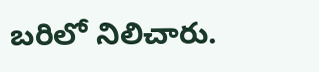బరిలో నిలిచారు.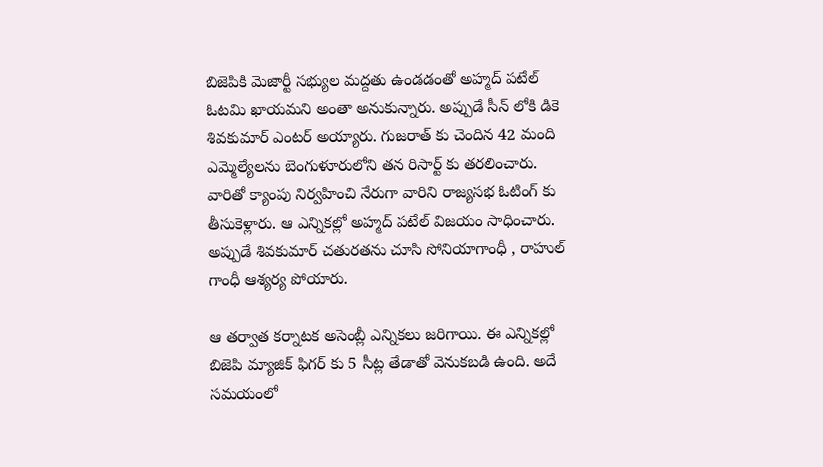బిజెపికి మెజార్టీ సభ్యుల మద్దతు ఉండడంతో అహ్మద్ పటేల్ ఓటమి ఖాయమని అంతా అనుకున్నారు. అప్పుడే సీన్ లోకి డికె శివకుమార్ ఎంటర్ అయ్యారు. గుజరాత్ కు చెందిన 42 మంది ఎమ్మెల్యేలను బెంగుళూరులోని తన రిసార్ట్ కు తరలించారు. వారితో క్యాంపు నిర్వహించి నేరుగా వారిని రాజ్యసభ ఓటింగ్ కు తీసుకెళ్లారు. ఆ ఎన్నికల్లో అహ్మద్ పటేల్ విజయం సాధించారు. అప్పుడే శివకుమార్ చతురతను చూసి సోనియాగాంధీ , రాహుల్ గాంధీ ఆశ్యర్య పోయారు.

ఆ తర్వాత కర్నాటక అసెంబ్లీ ఎన్నికలు జరిగాయి. ఈ ఎన్నికల్లో బిజెపి మ్యాజిక్ ఫిగర్ కు 5 సీట్ల తేడాతో వెనుకబడి ఉంది. అదే సమయంలో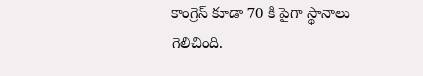కాంగ్రెస్ కూడా 70 కి పైగా స్థానాలు గెలిచింది.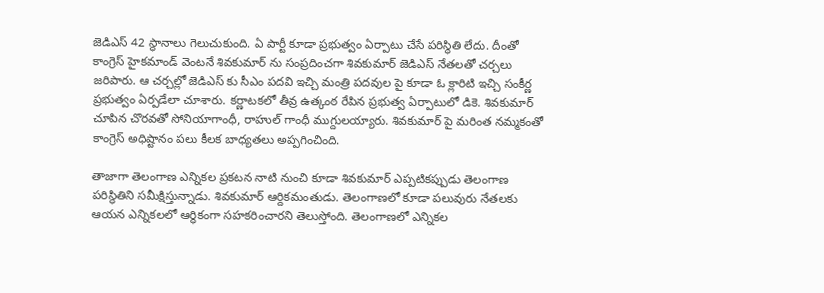జెడిఎస్ 42 స్థానాలు గెలుచుకుంది. ఏ పార్టీ కూడా ప్రభుత్వం ఏర్పాటు చేసే పరిస్థితి లేదు. దీంతో కాంగ్రెస్ హైకమాండ్ వెంటనే శివకుమార్ ను సంప్రదించగా శివకుమార్ జెడిఎస్ నేతలతో చర్చలు జరిపారు. ఆ చర్చల్లో జెడిఎస్ కు సీఎం పదవి ఇచ్చి మంత్రి పదవుల పై కూడా ఓ క్లారిటి ఇచ్చి సంకీర్ణ ప్రభుత్వం ఏర్పడేలా చూశారు. కర్ణాటకలో తీవ్ర ఉత్కంఠ రేపిన ప్రభుత్వ ఏర్పాటులో డికె. శివకుమార్ చూపిన చొరవతో సోనియాగాంధీ, రాహుల్ గాంధీ ముగ్దులయ్యారు. శివకుమార్ పై మరింత నమ్మకంతో కాంగ్రెస్ అధిష్టానం పలు కీలక బాధ్యతలు అప్పగించింది.

తాజాగా తెలంగాణ ఎన్నికల ప్రకటన నాటి నుంచి కూడా శివకుమార్ ఎప్పటికప్పుడు తెలంగాణ పరిస్థితిని సమీక్షిస్తున్నాడు. శివకుమార్ ఆర్దికమంతుడు. తెలంగాణలో కూడా పలువురు నేతలకు ఆయన ఎన్నికలలో ఆర్ధికంగా సహకరించారని తెలుస్తోంది. తెలంగాణలో ఎన్నికల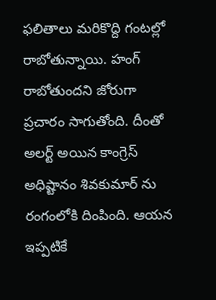ఫలితాలు మరికొద్ది గంటల్లో రాబోతున్నాయి. హంగ్ రాబోతుందని జోరుగా ప్రచారం సాగుతోంది. దీంతో అలర్ట్ అయిన కాంగ్రెస్ అధిష్టానం శివకుమార్ ను రంగంలోకి దింపింది. ఆయన ఇప్పటికే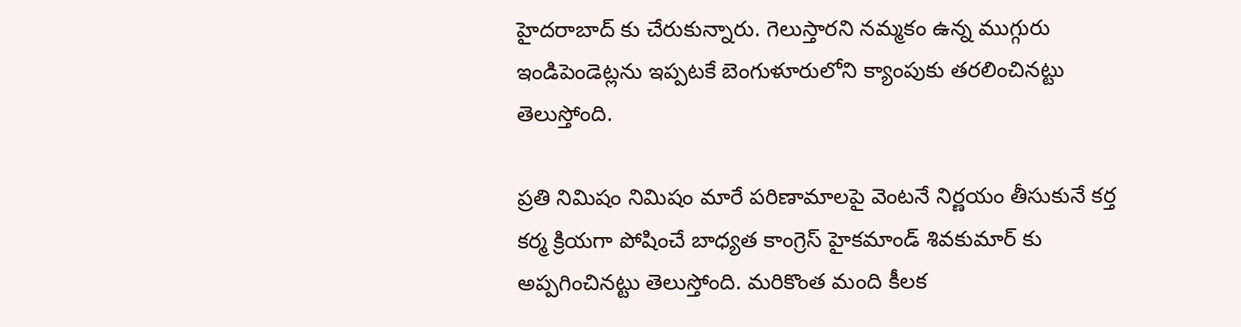హైదరాబాద్ కు చేరుకున్నారు. గెలుస్తారని నమ్మకం ఉన్న ముగ్గురు ఇండిపెండెట్లను ఇప్పటకే బెంగుళూరులోని క్యాంపుకు తరలించినట్టు తెలుస్తోంది.

ప్రతి నిమిషం నిమిషం మారే పరిణామాలపై వెంటనే నిర్ణయం తీసుకునే కర్త కర్మ క్రియగా పోషించే బాధ్యత కాంగ్రెస్ హైకమాండ్ శివకుమార్ కు అప్పగించినట్టు తెలుస్తోంది. మరికొంత మంది కీలక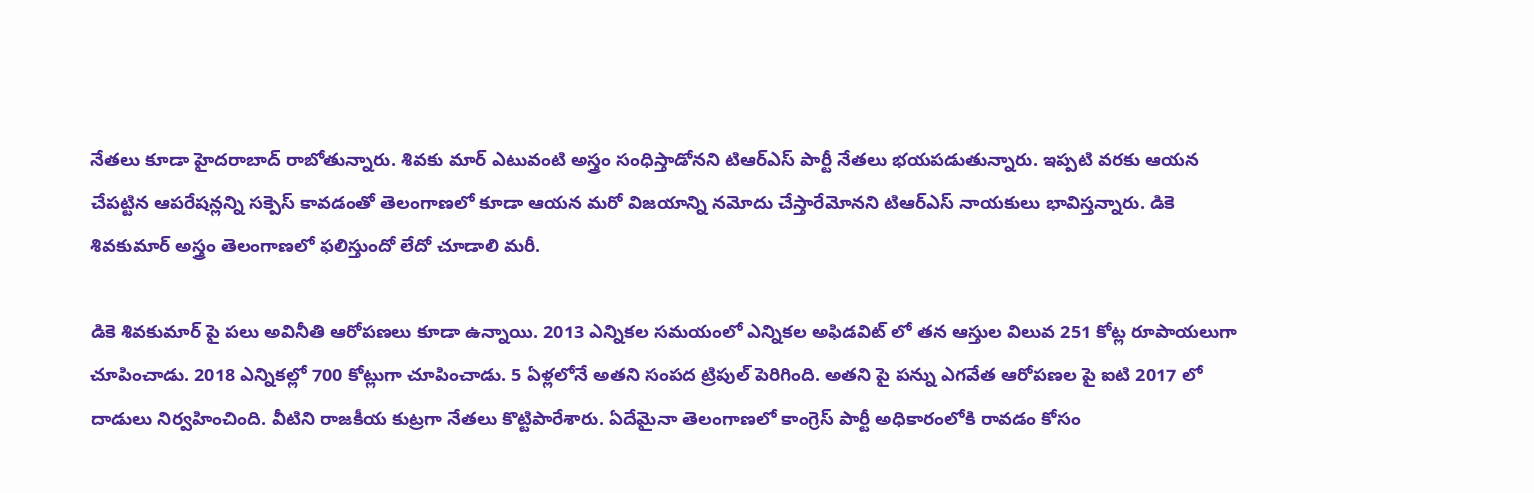నేతలు కూడా హైదరాబాద్ రాబోతున్నారు. శివకు మార్ ఎటువంటి అస్త్రం సంధిస్తాడోనని టిఆర్ఎస్ పార్టీ నేతలు భయపడుతున్నారు. ఇప్పటి వరకు ఆయన చేపట్టిన ఆపరేషన్లన్ని సక్పెస్ కావడంతో తెలంగాణలో కూడా ఆయన మరో విజయాన్ని నమోదు చేస్తారేమోనని టిఆర్ఎస్ నాయకులు భావిస్తన్నారు. డికె శివకుమార్ అస్త్రం తెలంగాణలో ఫలిస్తుందో లేదో చూడాలి మరీ.

డికె శివకుమార్ పై పలు అవినీతి ఆరోపణలు కూడా ఉన్నాయి. 2013 ఎన్నికల సమయంలో ఎన్నికల అఫిడవిట్ లో తన ఆస్తుల విలువ 251 కోట్ల రూపాయలుగా చూపించాడు. 2018 ఎన్నికల్లో 700 కోట్లుగా చూపించాడు. 5 ఏళ్లలోనే అతని సంపద ట్రిపుల్ పెరిగింది. అతని పై పన్ను ఎగవేత ఆరోపణల పై ఐటి 2017 లో దాడులు నిర్వహించింది. వీటిని రాజకీయ కుట్రగా నేతలు కొట్టిపారేశారు. ఏదేమైనా తెలంగాణలో కాంగ్రెస్ పార్టీ అధికారంలోకి రావడం కోసం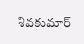శివకుమార్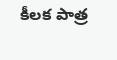కీలక పాత్ర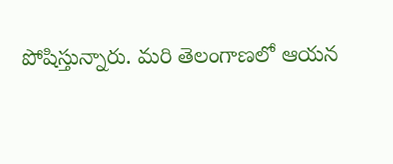పోషిస్తున్నారు. మరి తెలంగాణలో ఆయన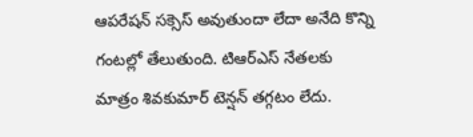ఆపరేషన్ సక్సెస్ అవుతుందా లేదా అనేది కొన్ని గంటల్లో తేలుతుంది. టిఆర్ఎస్ నేతలకు మాత్రం శివకుమార్ టెన్షన్ తగ్గటం లేదు.